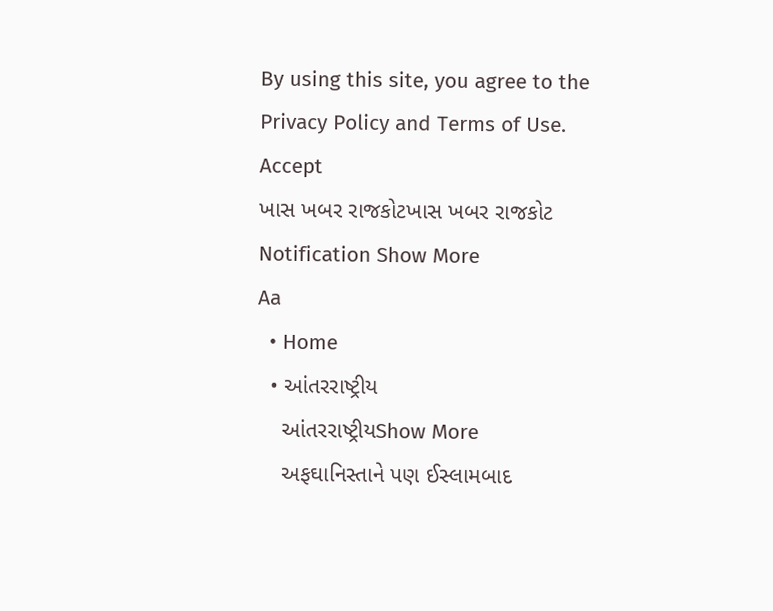By using this site, you agree to the Privacy Policy and Terms of Use.
Accept
ખાસ ખબર રાજકોટખાસ ખબર રાજકોટ
Notification Show More
Aa
  • Home
  • આંતરરાષ્ટ્રીય
    આંતરરાષ્ટ્રીયShow More
    અફઘાનિસ્તાને પણ ઈસ્લામબાદ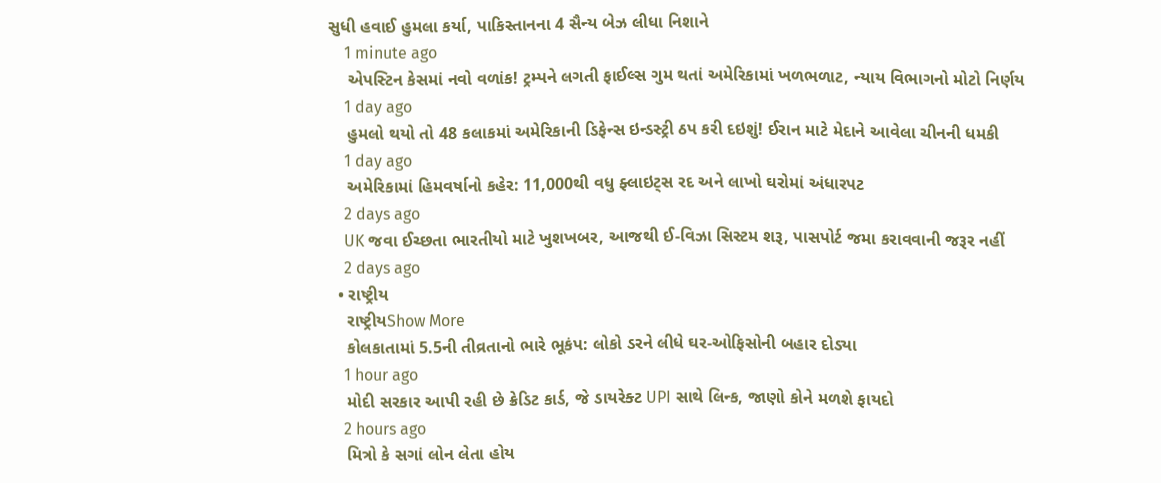સુધી હવાઈ હુમલા કર્યા, પાકિસ્તાનના 4 સૈન્ય બેઝ લીધા નિશાને
    1 minute ago
    એપસ્ટિન કેસમાં નવો વળાંક! ટ્રમ્પને લગતી ફાઈલ્સ ગુમ થતાં અમેરિકામાં ખળભળાટ, ન્યાય વિભાગનો મોટો નિર્ણય
    1 day ago
    હુમલો થયો તો 48 કલાકમાં અમેરિકાની ડિફેન્સ ઇન્ડસ્ટ્રી ઠપ કરી દઇશું! ઈરાન માટે મેદાને આવેલા ચીનની ધમકી
    1 day ago
    અમેરિકામાં હિમવર્ષાનો કહેર: 11,000થી વધુ ફ્લાઇટ્સ રદ અને લાખો ઘરોમાં અંધારપટ
    2 days ago
    UK જવા ઈચ્છતા ભારતીયો માટે ખુશખબર, આજથી ઈ-વિઝા સિસ્ટમ શરૂ, પાસપોર્ટ જમા કરાવવાની જરૂર નહીં
    2 days ago
  • રાષ્ટ્રીય
    રાષ્ટ્રીયShow More
    કોલકાતામાં 5.5ની તીવ્રતાનો ભારે ભૂકંપ: લોકો ડરને લીધે ઘર-ઓફિસોની બહાર દોડ્યા
    1 hour ago
    મોદી સરકાર આપી રહી છે ક્રેડિટ કાર્ડ, જે ડાયરેક્ટ UPI સાથે લિન્ક, જાણો કોને મળશે ફાયદો
    2 hours ago
    મિત્રો કે સગાં લોન લેતા હોય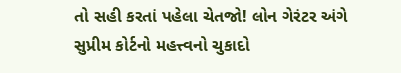તો સહી કરતાં પહેલા ચેતજો! લોન ગેરંટર અંગે સુપ્રીમ કોર્ટનો મહત્ત્વનો ચુકાદો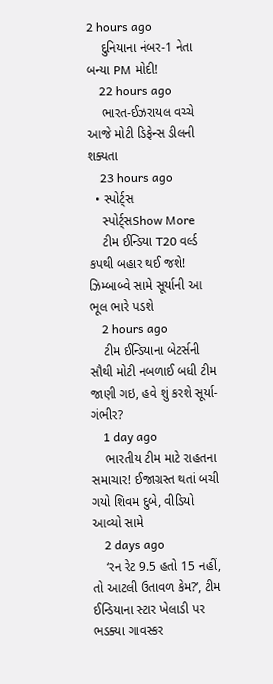2 hours ago
    દુનિયાના નંબર-1 નેતા બન્યા PM મોદી!
    22 hours ago
    ભારત-ઈઝરાયલ વચ્ચે આજે મોટી ડિફેન્સ ડીલની શક્યતા
    23 hours ago
  • સ્પોર્ટ્સ
    સ્પોર્ટ્સShow More
    ટીમ ઈન્ડિયા T20 વર્લ્ડ કપથી બહાર થઈ જશે! ઝિમ્બાબ્વે સામે સૂર્યાની આ ભૂલ ભારે પડશે
    2 hours ago
    ટીમ ઈન્ડિયાના બેટર્સની સૌથી મોટી નબળાઈ બધી ટીમ જાણી ગઇ, હવે શું કરશે સૂર્યા-ગંભીર?
    1 day ago
    ભારતીય ટીમ માટે રાહતના સમાચાર! ઈજાગ્રસ્ત થતાં બચી ગયો શિવમ દુબે, વીડિયો આવ્યો સામે
    2 days ago
    ‘રન રેટ 9.5 હતો 15 નહીં, તો આટલી ઉતાવળ કેમ?’, ટીમ ઈન્ડિયાના સ્ટાર ખેલાડી પર ભડક્યા ગાવસ્કર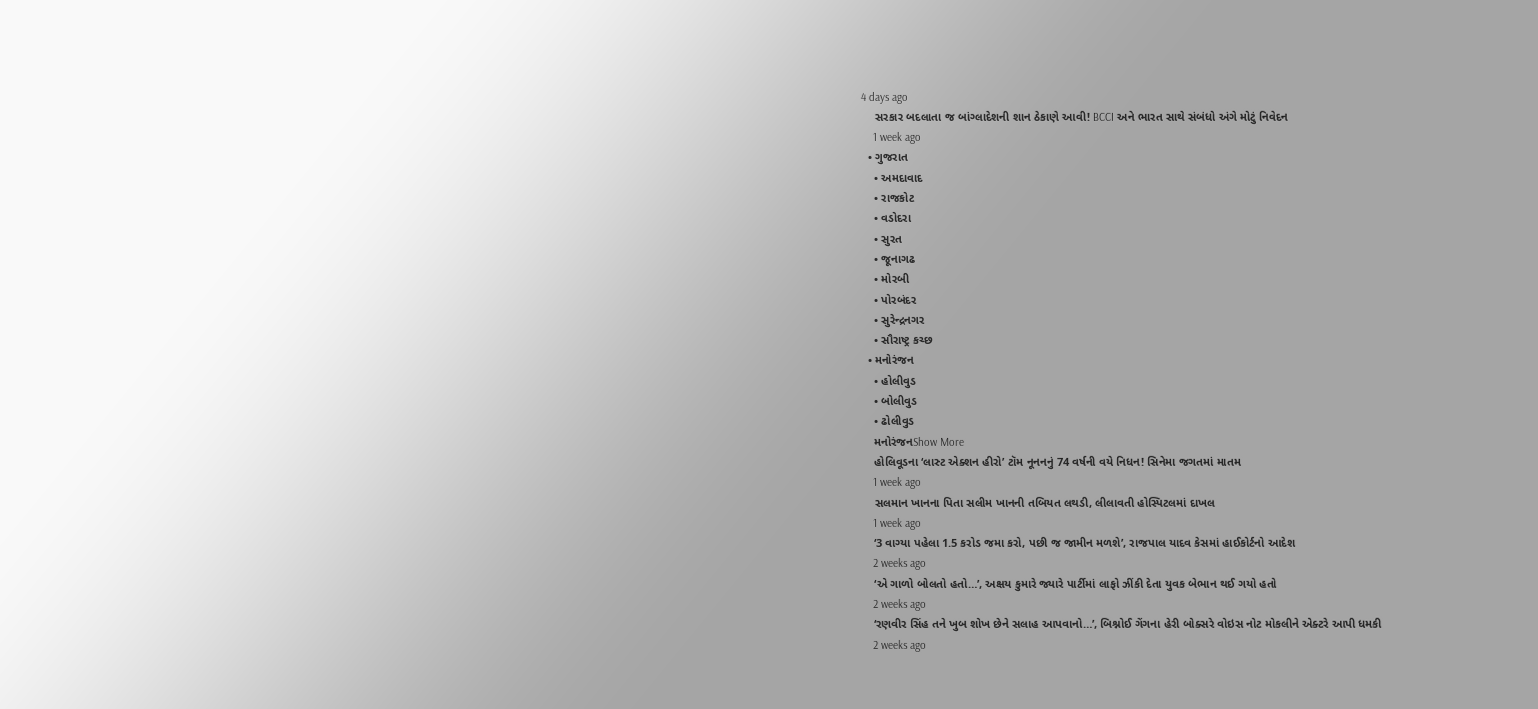4 days ago
    સરકાર બદલાતા જ બાંગ્લાદેશની શાન ઠેકાણે આવી! BCCI અને ભારત સાથે સંબંધો અંગે મોટું નિવેદન
    1 week ago
  • ગુજરાત
    • અમદાવાદ
    • રાજકોટ
    • વડોદરા
    • સુરત
    • જૂનાગઢ
    • મોરબી
    • પોરબંદર
    • સુરેન્દ્રનગર
    • સૌરાષ્ટ્ર કચ્છ
  • મનોરંજન
    • હોલીવુડ
    • બોલીવુડ
    • ઢોલીવુડ
    મનોરંજનShow More
    હોલિવૂડના ‘લાસ્ટ એક્શન હીરો’ ટૉમ નૂનનનું 74 વર્ષની વયે નિધન! સિનેમા જગતમાં માતમ
    1 week ago
    સલમાન ખાનના પિતા સલીમ ખાનની તબિયત લથડી, લીલાવતી હોસ્પિટલમાં દાખલ
    1 week ago
    ‘3 વાગ્યા પહેલા 1.5 કરોડ જમા કરો, પછી જ જામીન મળશે’, રાજપાલ યાદવ કેસમાં હાઈકોર્ટનો આદેશ
    2 weeks ago
    ‘એ ગાળો બોલતો હતો…’, અક્ષય કુમારે જ્યારે પાર્ટીમાં લાફો ઝીંકી દેતા યુવક બેભાન થઈ ગયો હતો
    2 weeks ago
    ‘રણવીર સિંહ તને ખુબ શોખ છેને સલાહ આપવાનો…’, બિશ્નોઈ ગેંગના હેરી બોક્સરે વોઇસ નોટ મોકલીને એક્ટરે આપી ધમકી
    2 weeks ago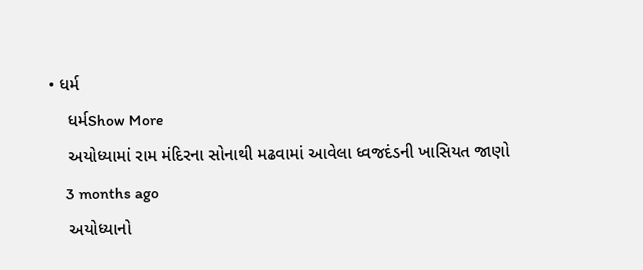• ધર્મ
    ધર્મShow More
    અયોધ્યામાં રામ મંદિરના સોનાથી મઢવામાં આવેલા ધ્વજદંડની ખાસિયત જાણો
    3 months ago
    અયોધ્યાનો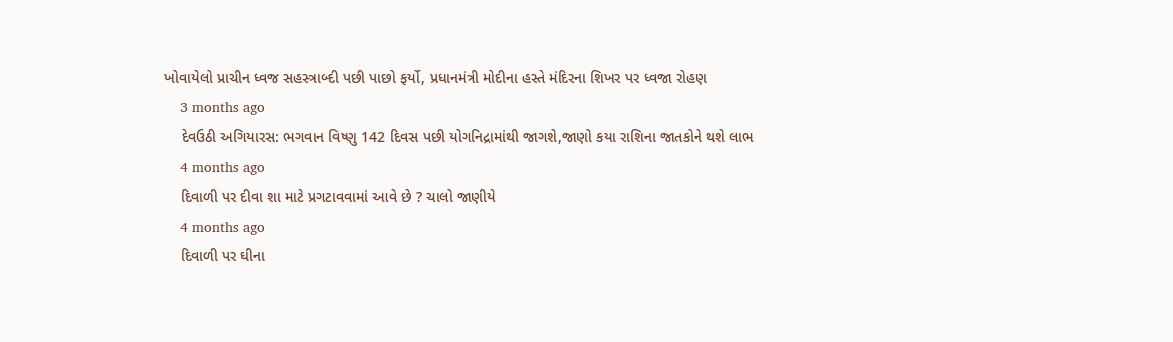ખોવાયેલો પ્રાચીન ધ્વજ સહસ્ત્રાબ્દી પછી પાછો ફર્યો, પ્રધાનમંત્રી મોદીના હસ્તે મંદિરના શિખર પર ધ્વજા રોહણ
    3 months ago
    દેવઉઠી અગિયારસ: ભગવાન વિષ્ણુ 142 દિવસ પછી યોગનિદ્રામાંથી જાગશે,જાણો કયા રાશિના જાતકોને થશે લાભ
    4 months ago
    દિવાળી પર દીવા શા માટે પ્રગટાવવામાં આવે છે ? ચાલો જાણીયે
    4 months ago
    દિવાળી પર ઘીના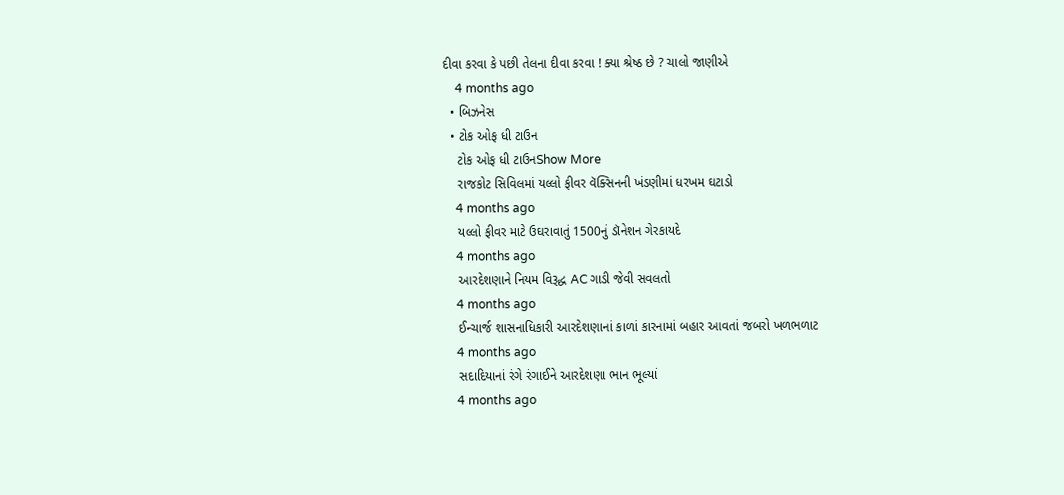દીવા કરવા કે પછી તેલના દીવા કરવા ! ક્યા શ્રેષ્ઠ છે ? ચાલો જાણીએ
    4 months ago
  • બિઝનેસ
  • ટોક ઓફ ધી ટાઉન
    ટોક ઓફ ધી ટાઉનShow More
    રાજકોટ સિવિલમાં યલ્લો ફીવર વૅક્સિનની ખંડણીમાં ધરખમ ઘટાડો
    4 months ago
    યલ્લો ફીવર માટે ઉઘરાવાતું 1500નું ડૉનેશન ગેરકાયદે
    4 months ago
    આરદેશણાને નિયમ વિરૂદ્ધ AC ગાડી જેવી સવલતો
    4 months ago
    ઈન્ચાર્જ શાસનાધિકારી આરદેશણાનાં કાળાં કારનામાં બહાર આવતાં જબરો ખળભળાટ
    4 months ago
    સદાદિયાનાં રંગે રંગાઈને આરદેશણા ભાન ભૂલ્યાં
    4 months ago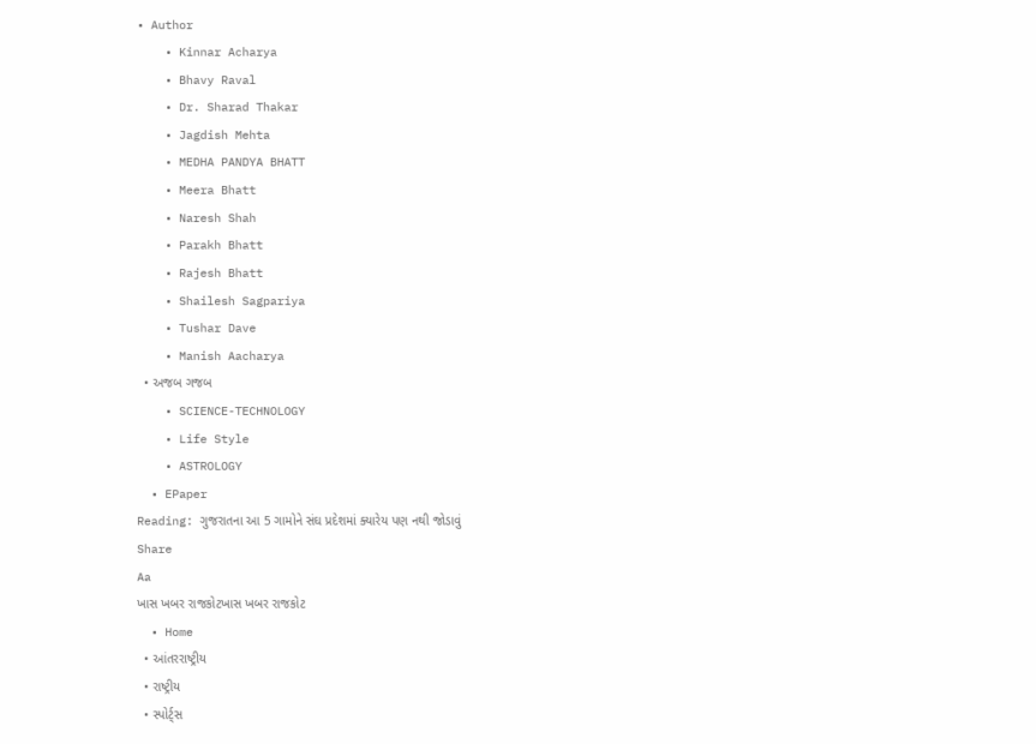• Author
    • Kinnar Acharya
    • Bhavy Raval
    • Dr. Sharad Thakar
    • Jagdish Mehta
    • MEDHA PANDYA BHATT
    • Meera Bhatt
    • Naresh Shah
    • Parakh Bhatt
    • Rajesh Bhatt
    • Shailesh Sagpariya
    • Tushar Dave
    • Manish Aacharya
  • અજબ ગજબ
    • SCIENCE-TECHNOLOGY
    • Life Style
    • ASTROLOGY
  • EPaper
Reading: ગુજરાતના આ 5 ગામોને સંઘ પ્રદેશમાં ક્યારેય પણ નથી જોડાવું
Share
Aa
ખાસ ખબર રાજકોટખાસ ખબર રાજકોટ
  • Home
  • આંતરરાષ્ટ્રીય
  • રાષ્ટ્રીય
  • સ્પોર્ટ્સ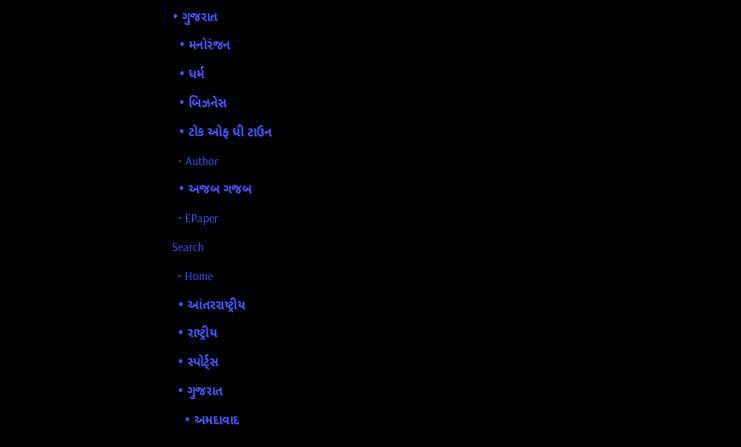• ગુજરાત
  • મનોરંજન
  • ધર્મ
  • બિઝનેસ
  • ટોક ઓફ ધી ટાઉન
  • Author
  • અજબ ગજબ
  • EPaper
Search
  • Home
  • આંતરરાષ્ટ્રીય
  • રાષ્ટ્રીય
  • સ્પોર્ટ્સ
  • ગુજરાત
    • અમદાવાદ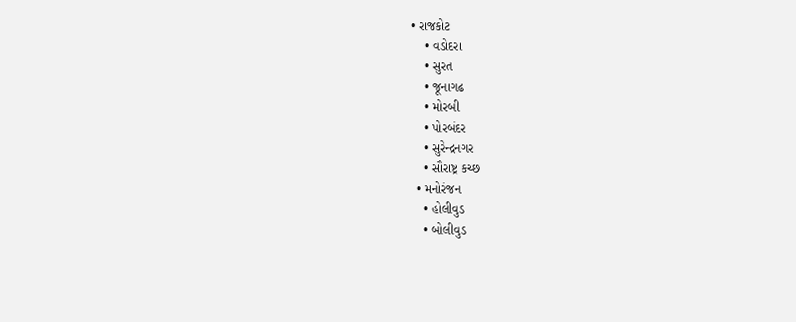• રાજકોટ
    • વડોદરા
    • સુરત
    • જૂનાગઢ
    • મોરબી
    • પોરબંદર
    • સુરેન્દ્રનગર
    • સૌરાષ્ટ્ર કચ્છ
  • મનોરંજન
    • હોલીવુડ
    • બોલીવુડ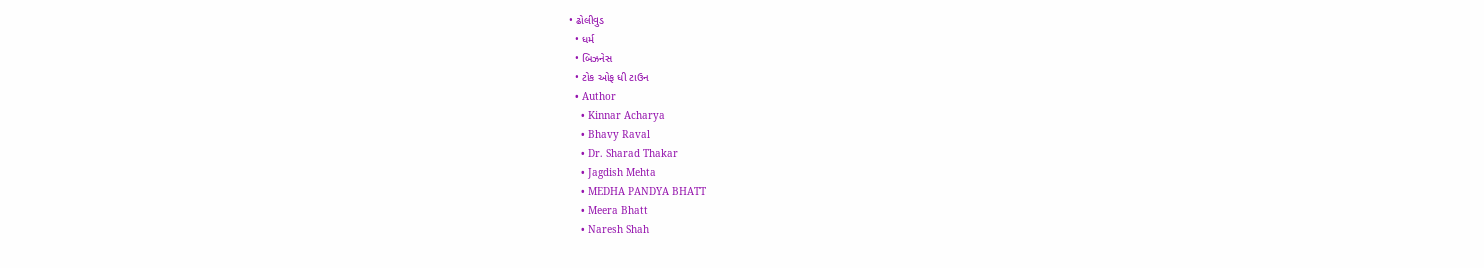• ઢોલીવુડ
  • ધર્મ
  • બિઝનેસ
  • ટોક ઓફ ધી ટાઉન
  • Author
    • Kinnar Acharya
    • Bhavy Raval
    • Dr. Sharad Thakar
    • Jagdish Mehta
    • MEDHA PANDYA BHATT
    • Meera Bhatt
    • Naresh Shah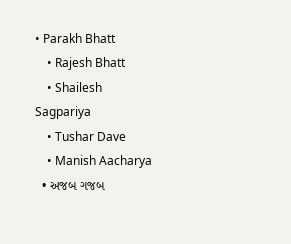• Parakh Bhatt
    • Rajesh Bhatt
    • Shailesh Sagpariya
    • Tushar Dave
    • Manish Aacharya
  • અજબ ગજબ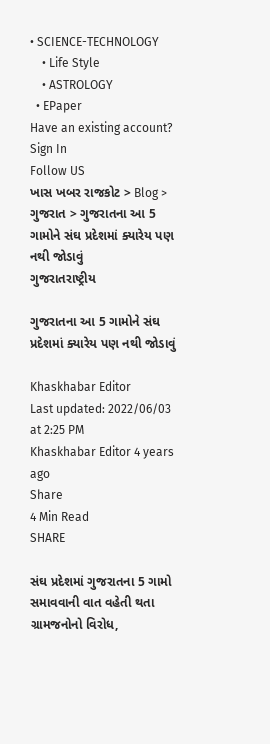• SCIENCE-TECHNOLOGY
    • Life Style
    • ASTROLOGY
  • EPaper
Have an existing account? Sign In
Follow US
ખાસ ખબર રાજકોટ > Blog > ગુજરાત > ગુજરાતના આ 5 ગામોને સંઘ પ્રદેશમાં ક્યારેય પણ નથી જોડાવું
ગુજરાતરાષ્ટ્રીય

ગુજરાતના આ 5 ગામોને સંઘ પ્રદેશમાં ક્યારેય પણ નથી જોડાવું

Khaskhabar Editor
Last updated: 2022/06/03 at 2:25 PM
Khaskhabar Editor 4 years ago
Share
4 Min Read
SHARE

સંઘ પ્રદેશમાં ગુજરાતના 5 ગામો સમાવવાની વાત વહેતી થતા ગ્રામજનોનો વિરોધ,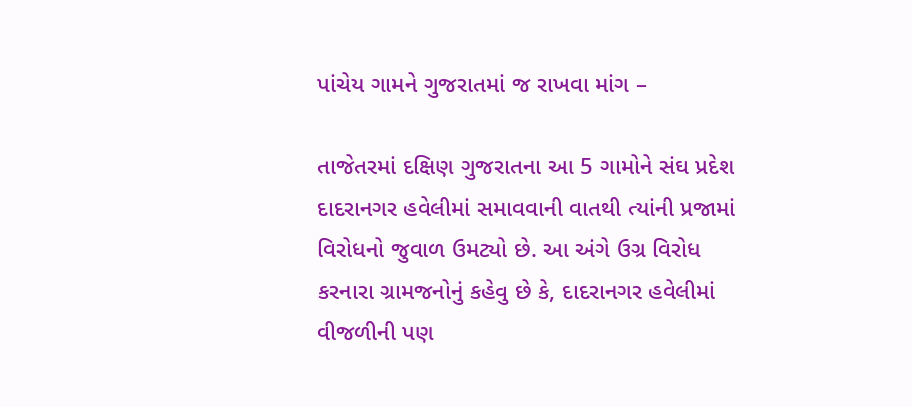પાંચેય ગામને ગુજરાતમાં જ રાખવા માંગ –

તાજેતરમાં દક્ષિણ ગુજરાતના આ 5 ગામોને સંઘ પ્રદેશ દાદરાનગર હવેલીમાં સમાવવાની વાતથી ત્યાંની પ્રજામાં વિરોધનો જુવાળ ઉમટ્યો છે. આ અંગે ઉગ્ર વિરોધ કરનારા ગ્રામજનોનું કહેવુ છે કે, દાદરાનગર હવેલીમાં વીજળીની પણ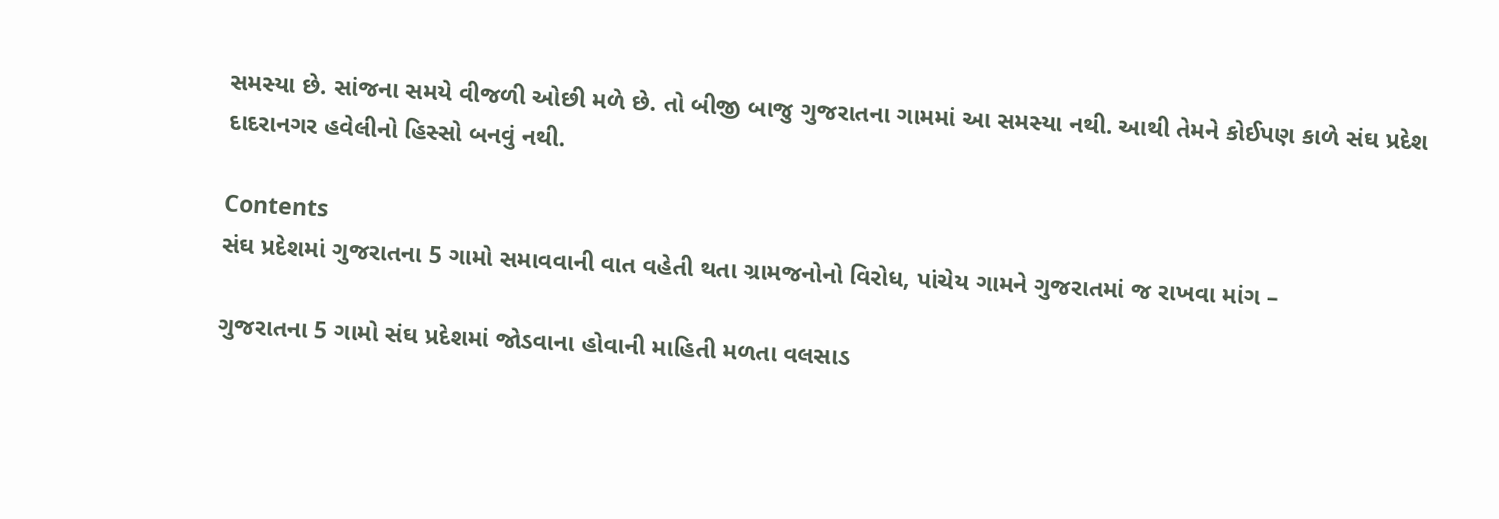સમસ્યા છે. સાંજના સમયે વીજળી ઓછી મળે છે. તો બીજી બાજુ ગુજરાતના ગામમાં આ સમસ્યા નથી. આથી તેમને કોઈપણ કાળે સંઘ પ્રદેશ દાદરાનગર હવેલીનો હિસ્સો બનવું નથી.

Contents
સંઘ પ્રદેશમાં ગુજરાતના 5 ગામો સમાવવાની વાત વહેતી થતા ગ્રામજનોનો વિરોધ, પાંચેય ગામને ગુજરાતમાં જ રાખવા માંગ –

ગુજરાતના 5 ગામો સંઘ પ્રદેશમાં જોડવાના હોવાની માહિતી મળતા વલસાડ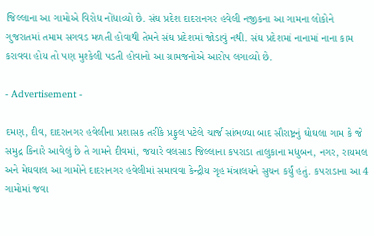જિલ્લાના આ ગામોએ વિરોધ નોંધાવ્યો છે. સંઘ પ્રદેશ દાદરાનગર હવેલી નજીકના આ ગામના લોકોને ગુજરાતમાં તમામ સગવડ મળતી હોવાથી તેમને સંઘ પ્રદેશમાં જોડાવું નથી. સંઘ પ્રદેશમાં નાનામાં નાના કામ કરાવવા હોય તો પણ મુશ્કેલી પડતી હોવાનો આ ગ્રામજનોએ આરોપ લગાવ્યો છે.

- Advertisement -

દમણ, દીવ, દાદરાનગર હવેલીના પ્રશાસક તરીકે પ્રફુલ પટેલે ચાર્જ સાંભળ્યા બાદ સૌરાષ્ટ્રનું ઘોઘલા ગામ કે જે સમુદ્ર કિનારે આવેલું છે તે ગામને દીવમાં, જયારે વલસાડ જિલ્લાના કપરાડા તાલુકાના મધુબન, નગર, રાયમલ અને મેઘવાલ આ ગામોને દાદરાનગર હવેલીમાં સમાવવા કેન્દ્રીય ગૃહ મંત્રાલયને સુચન કર્યું હતું. કપરાડાના આ 4 ગામોમાં જવા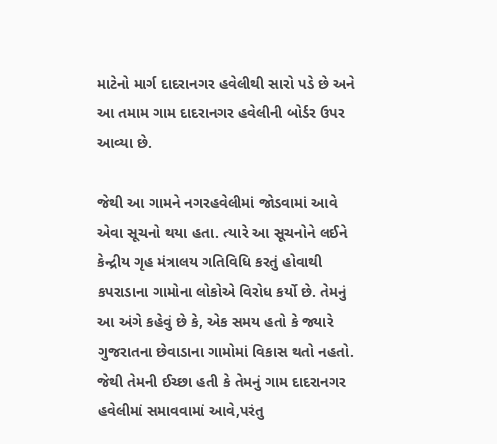માટેનો માર્ગ દાદરાનગર હવેલીથી સારો પડે છે અને આ તમામ ગામ દાદરાનગર હવેલીની બોર્ડર ઉપર આવ્યા છે.

જેથી આ ગામને નગરહવેલીમાં જોડવામાં આવે એવા સૂચનો થયા હતા. ત્યારે આ સૂચનોને લઈને કેન્દ્રીય ગૃહ મંત્રાલય ગતિવિધિ કરતું હોવાથી કપરાડાના ગામોના લોકોએ વિરોધ કર્યો છે. તેમનું આ અંગે કહેવું છે કે, એક સમય હતો કે જ્યારે ગુજરાતના છેવાડાના ગામોમાં વિકાસ થતો નહતો. જેથી તેમની ઈચ્છા હતી કે તેમનું ગામ દાદરાનગર હવેલીમાં સમાવવામાં આવે,પરંતુ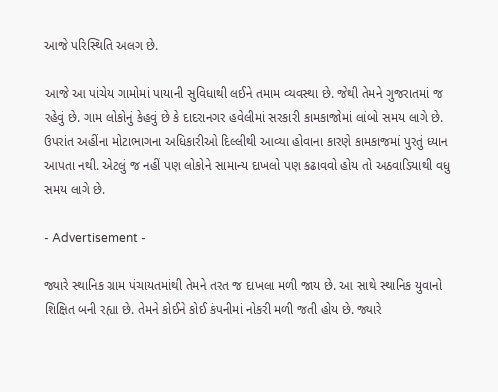આજે પરિસ્થિતિ અલગ છે.

આજે આ પાંચેય ગામોમાં પાયાની સુવિધાથી લઈને તમામ વ્યવસ્થા છે. જેથી તેમને ગુજરાતમાં જ રહેવું છે. ગામ લોકોનું કેહવું છે કે દાદરાનગર હવેલીમાં સરકારી કામકાજોમાં લાંબો સમય લાગે છે. ઉપરાંત અહીંના મોટાભાગના અધિકારીઓ દિલ્લીથી આવ્યા હોવાના કારણે કામકાજમાં પુરતું ધ્યાન આપતા નથી. એટલું જ નહીં પણ લોકોને સામાન્ય દાખલો પણ કઢાવવો હોય તો અઠવાડિયાથી વધુ સમય લાગે છે.

- Advertisement -

જ્યારે સ્થાનિક ગ્રામ પંચાયતમાંથી તેમને તરત જ દાખલા મળી જાય છે. આ સાથે સ્થાનિક યુવાનો શિક્ષિત બની રહ્યા છે. તેમને કોઈને કોઈ કંપનીમાં નોકરી મળી જતી હોય છે. જ્યારે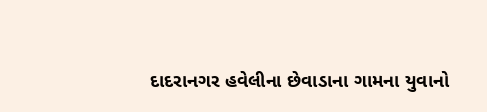દાદરાનગર હવેલીના છેવાડાના ગામના યુવાનો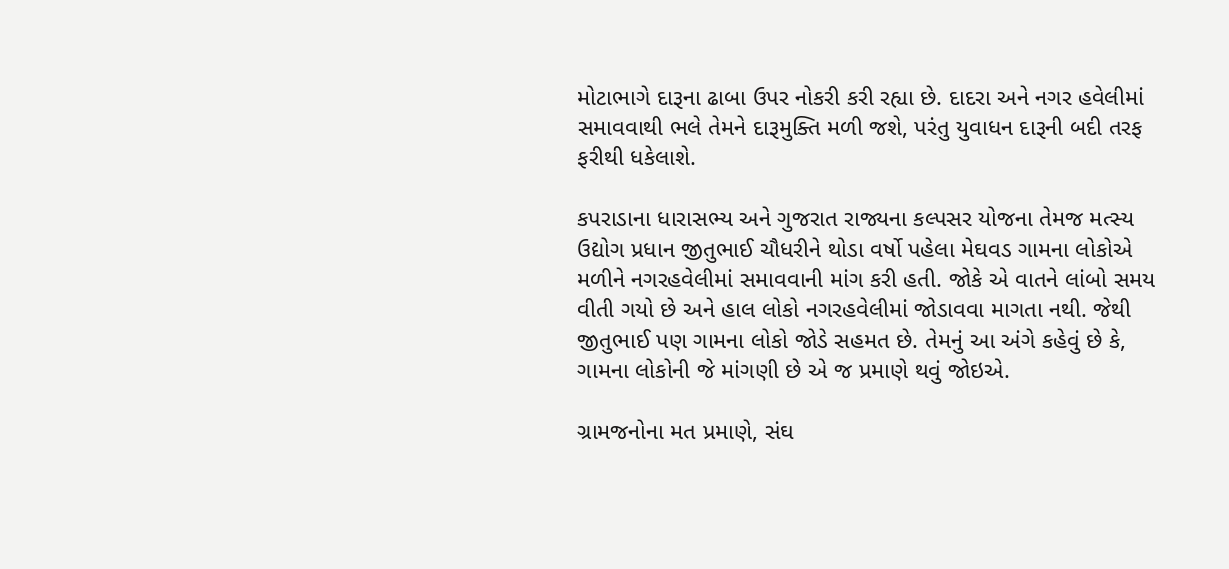મોટાભાગે દારૂના ઢાબા ઉપર નોકરી કરી રહ્યા છે. દાદરા અને નગર હવેલીમાં સમાવવાથી ભલે તેમને દારૂમુક્તિ મળી જશે, પરંતુ યુવાધન દારૂની બદી તરફ ફરીથી ધકેલાશે.

કપરાડાના ધારાસભ્ય અને ગુજરાત રાજ્યના કલ્પસર યોજના તેમજ મત્સ્ય ઉદ્યોગ પ્રધાન જીતુભાઈ ચૌધરીને થોડા વર્ષો પહેલા મેઘવડ ગામના લોકોએ મળીને નગરહવેલીમાં સમાવવાની માંગ કરી હતી. જોકે એ વાતને લાંબો સમય વીતી ગયો છે અને હાલ લોકો નગરહવેલીમાં જોડાવવા માગતા નથી. જેથી જીતુભાઈ પણ ગામના લોકો જોડે સહમત છે. તેમનું આ અંગે કહેવું છે કે, ગામના લોકોની જે માંગણી છે એ જ પ્રમાણે થવું જોઇએ.

ગ્રામજનોના મત પ્રમાણે, સંઘ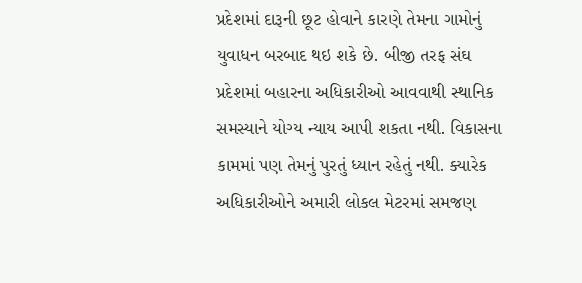પ્રદેશમાં દારૂની છૂટ હોવાને કારણે તેમના ગામોનું યુવાધન બરબાદ થઇ શકે છે. બીજી તરફ સંઘ પ્રદેશમાં બહારના અધિકારીઓ આવવાથી સ્થાનિક સમસ્યાને યોગ્ય ન્યાય આપી શકતા નથી. વિકાસના કામમાં પણ તેમનું પુરતું ધ્યાન રહેતું નથી. ક્યારેક અધિકારીઓને અમારી લોકલ મેટરમાં સમજણ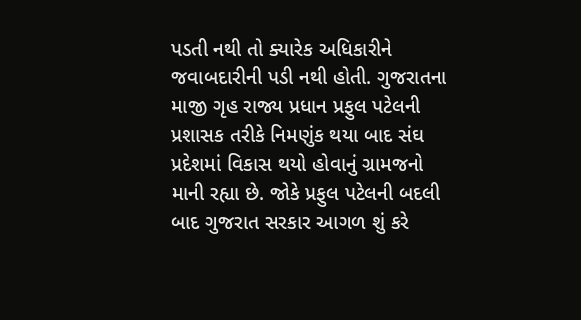પડતી નથી તો ક્યારેક અધિકારીને જવાબદારીની પડી નથી હોતી. ગુજરાતના માજી ગૃહ રાજ્ય પ્રધાન પ્રફુલ પટેલની પ્રશાસક તરીકે નિમણુંક થયા બાદ સંઘ પ્રદેશમાં વિકાસ થયો હોવાનું ગ્રામજનો માની રહ્યા છે. જોકે પ્રફુલ પટેલની બદલી બાદ ગુજરાત સરકાર આગળ શું કરે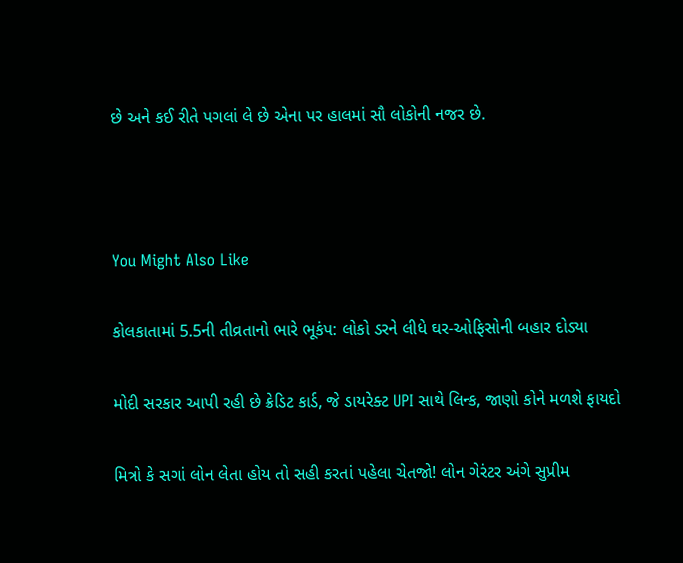છે અને કઈ રીતે પગલાં લે છે એના પર હાલમાં સૌ લોકોની નજર છે.



You Might Also Like

કોલકાતામાં 5.5ની તીવ્રતાનો ભારે ભૂકંપ: લોકો ડરને લીધે ઘર-ઓફિસોની બહાર દોડ્યા

મોદી સરકાર આપી રહી છે ક્રેડિટ કાર્ડ, જે ડાયરેક્ટ UPI સાથે લિન્ક, જાણો કોને મળશે ફાયદો

મિત્રો કે સગાં લોન લેતા હોય તો સહી કરતાં પહેલા ચેતજો! લોન ગેરંટર અંગે સુપ્રીમ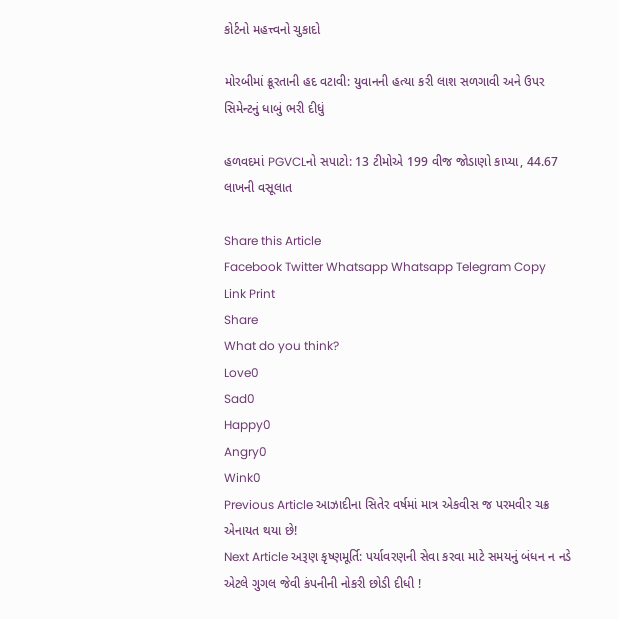કોર્ટનો મહત્ત્વનો ચુકાદો

મોરબીમાં ક્રૂરતાની હદ વટાવી: યુવાનની હત્યા કરી લાશ સળગાવી અને ઉપર સિમેન્ટનું ધાબું ભરી દીધું

હળવદમાં PGVCLનો સપાટો: 13 ટીમોએ 199 વીજ જોડાણો કાપ્યા, 44.67 લાખની વસૂલાત

Share this Article
Facebook Twitter Whatsapp Whatsapp Telegram Copy Link Print
Share
What do you think?
Love0
Sad0
Happy0
Angry0
Wink0
Previous Article આઝાદીના સિતેર વર્ષમાં માત્ર એકવીસ જ પરમવીર ચક્ર એનાયત થયા છે!
Next Article અરૂણ કૃષ્ણમૂર્તિ: પર્યાવરણની સેવા કરવા માટે સમયનું બંધન ન નડે એટલે ગુગલ જેવી કંપનીની નોકરી છોડી દીધી !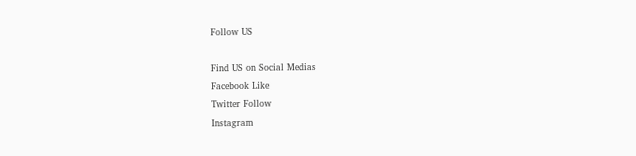Follow US

Find US on Social Medias
Facebook Like
Twitter Follow
Instagram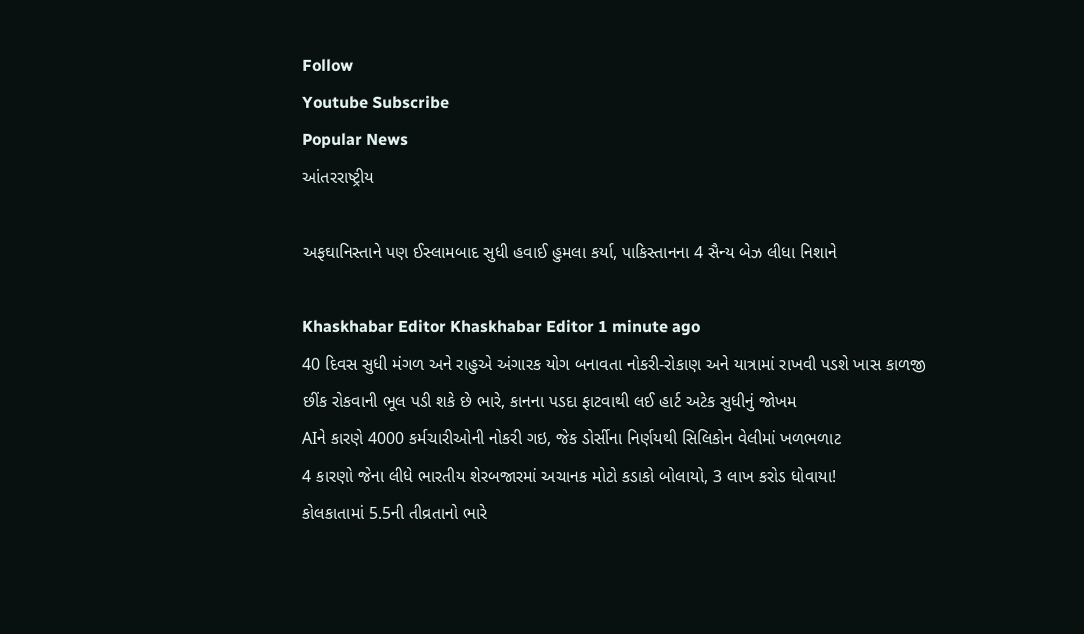Follow
Youtube Subscribe
Popular News
આંતરરાષ્ટ્રીય

અફઘાનિસ્તાને પણ ઈસ્લામબાદ સુધી હવાઈ હુમલા કર્યા, પાકિસ્તાનના 4 સૈન્ય બેઝ લીધા નિશાને

Khaskhabar Editor Khaskhabar Editor 1 minute ago
40 દિવસ સુધી મંગળ અને રાહુએ અંગારક યોગ બનાવતા નોકરી-રોકાણ અને યાત્રામાં રાખવી પડશે ખાસ કાળજી
છીંક રોકવાની ભૂલ પડી શકે છે ભારે, કાનના પડદા ફાટવાથી લઈ હાર્ટ અટેક સુધીનું જોખમ
AIને કારણે 4000 કર્મચારીઓની નોકરી ગઇ, જેક ડોર્સીના નિર્ણયથી સિલિકોન વેલીમાં ખળભળાટ
4 કારણો જેના લીધે ભારતીય શેરબજારમાં અચાનક મોટો કડાકો બોલાયો, 3 લાખ કરોડ ધોવાયા!
કોલકાતામાં 5.5ની તીવ્રતાનો ભારે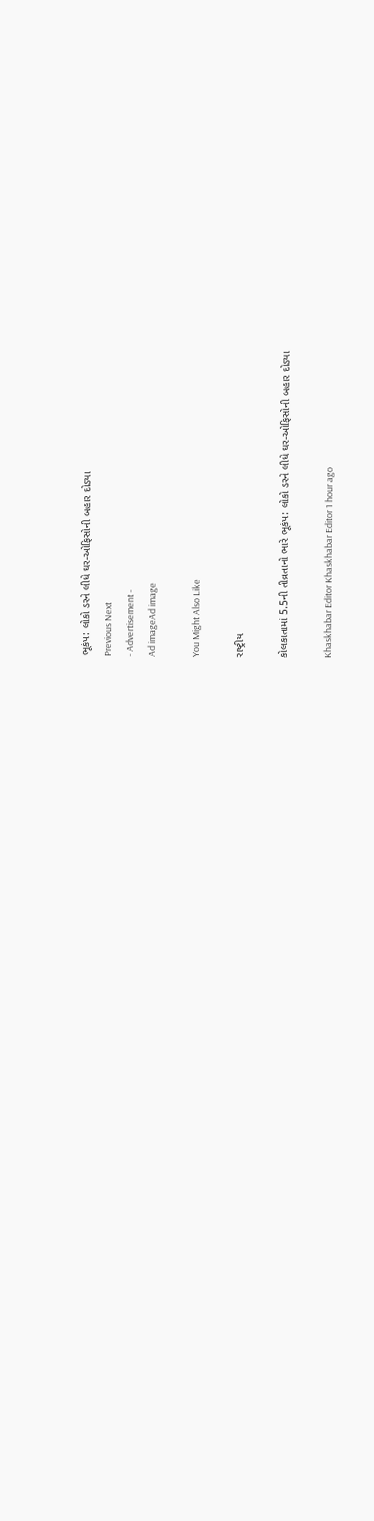ભૂકંપ: લોકો ડરને લીધે ઘર-ઓફિસોની બહાર દોડ્યા
Previous Next
- Advertisement -
Ad imageAd image

You Might Also Like

રાષ્ટ્રીય

કોલકાતામાં 5.5ની તીવ્રતાનો ભારે ભૂકંપ: લોકો ડરને લીધે ઘર-ઓફિસોની બહાર દોડ્યા

Khaskhabar Editor Khaskhabar Editor 1 hour ago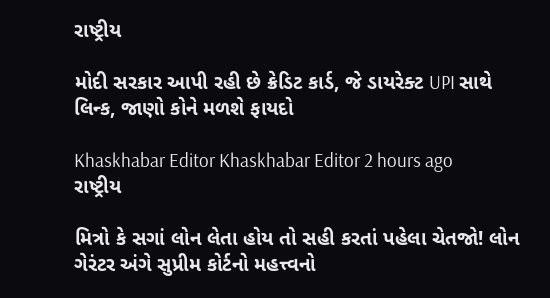રાષ્ટ્રીય

મોદી સરકાર આપી રહી છે ક્રેડિટ કાર્ડ, જે ડાયરેક્ટ UPI સાથે લિન્ક, જાણો કોને મળશે ફાયદો

Khaskhabar Editor Khaskhabar Editor 2 hours ago
રાષ્ટ્રીય

મિત્રો કે સગાં લોન લેતા હોય તો સહી કરતાં પહેલા ચેતજો! લોન ગેરંટર અંગે સુપ્રીમ કોર્ટનો મહત્ત્વનો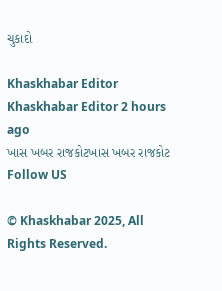ચુકાદો

Khaskhabar Editor Khaskhabar Editor 2 hours ago
ખાસ ખબર રાજકોટખાસ ખબર રાજકોટ
Follow US

© Khaskhabar 2025, All Rights Reserved.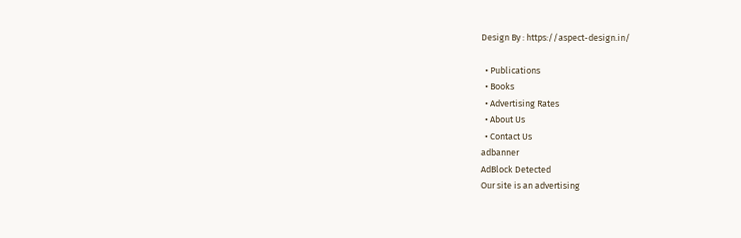Design By : https://aspect-design.in/

  • Publications
  • Books
  • Advertising Rates
  • About Us
  • Contact Us
adbanner
AdBlock Detected
Our site is an advertising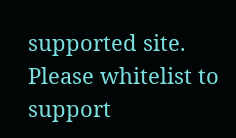supported site. Please whitelist to support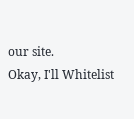our site.
Okay, I'll Whitelist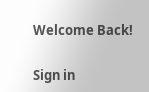Welcome Back!

Sign in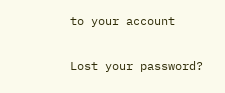to your account

Lost your password?